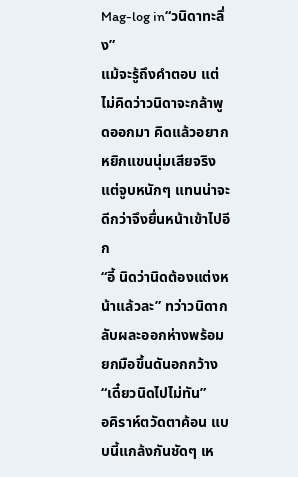Mag-log in“วนิดาทะลึ่ง”
แม้จะรู้ถึงคำตอบ แต่ไม่คิดว่าวนิดาจะกล้าพูดออกมา คิดแล้วอยากหยิกแขนนุ่มเสียจริง แต่จูบหนักๆ แทนน่าจะดีกว่าจึงยื่นหน้าเข้าไปอีก
“อี้ นิดว่านิดต้องแต่งหน้าแล้วละ” ทว่าวนิดากลับผละออกห่างพร้อมยกมือขึ้นดันอกกว้าง “เดี๋ยวนิดไปไม่ทัน”
อคิราห์ตวัดตาค้อน แบบนี้แกล้งกันชัดๆ เห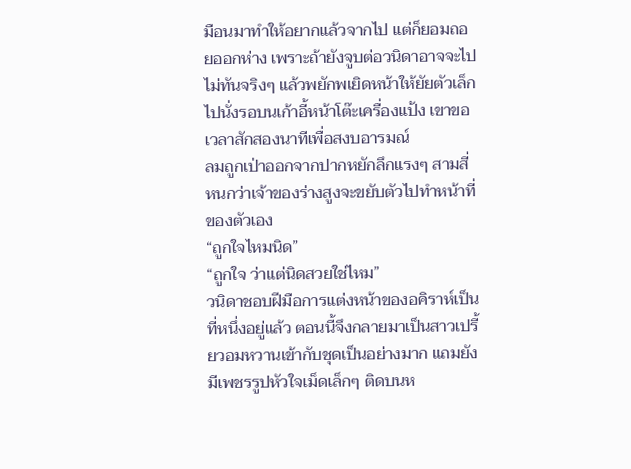มือนมาทำให้อยากแล้วจากไป แต่ก็ยอมถอยออกห่าง เพราะถ้ายังจูบต่อวนิดาอาจจะไปไม่ทันจริงๆ แล้วพยักพเยิดหน้าให้ยัยตัวเล็กไปนั่งรอบนเก้าอี้หน้าโต๊ะเครื่องแป้ง เขาขอเวลาสักสองนาทีเพื่อสงบอารมณ์
ลมถูกเป่าออกจากปากหยักลึกแรงๆ สามสี่หนกว่าเจ้าของร่างสูงจะขยับตัวไปทำหน้าที่ของตัวเอง
“ถูกใจไหมนิด”
“ถูกใจ ว่าแต่นิดสวยใช่ไหม”
วนิดาชอบฝีมือการแต่งหน้าของอคิราห์เป็นที่หนึ่งอยู่แล้ว ตอนนี้จึงกลายมาเป็นสาวเปรี้ยวอมหวานเข้ากับชุดเป็นอย่างมาก แถมยังมีเพชรรูปหัวใจเม็ดเล็กๆ ติดบนห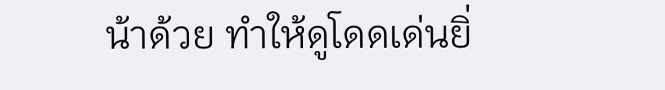น้าด้วย ทำให้ดูโดดเด่นยิ่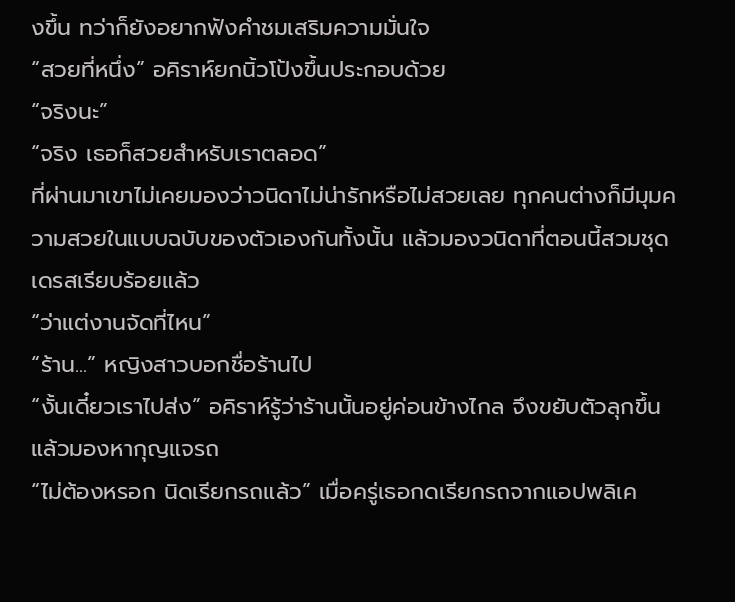งขึ้น ทว่าก็ยังอยากฟังคำชมเสริมความมั่นใจ
“สวยที่หนึ่ง” อคิราห์ยกนิ้วโป้งขึ้นประกอบด้วย
“จริงนะ”
“จริง เธอก็สวยสำหรับเราตลอด”
ที่ผ่านมาเขาไม่เคยมองว่าวนิดาไม่น่ารักหรือไม่สวยเลย ทุกคนต่างก็มีมุมความสวยในแบบฉบับของตัวเองกันทั้งนั้น แล้วมองวนิดาที่ตอนนี้สวมชุดเดรสเรียบร้อยแล้ว
“ว่าแต่งานจัดที่ไหน”
“ร้าน...” หญิงสาวบอกชื่อร้านไป
“งั้นเดี๋ยวเราไปส่ง” อคิราห์รู้ว่าร้านนั้นอยู่ค่อนข้างไกล จึงขยับตัวลุกขึ้นแล้วมองหากุญแจรถ
“ไม่ต้องหรอก นิดเรียกรถแล้ว” เมื่อครู่เธอกดเรียกรถจากแอปพลิเค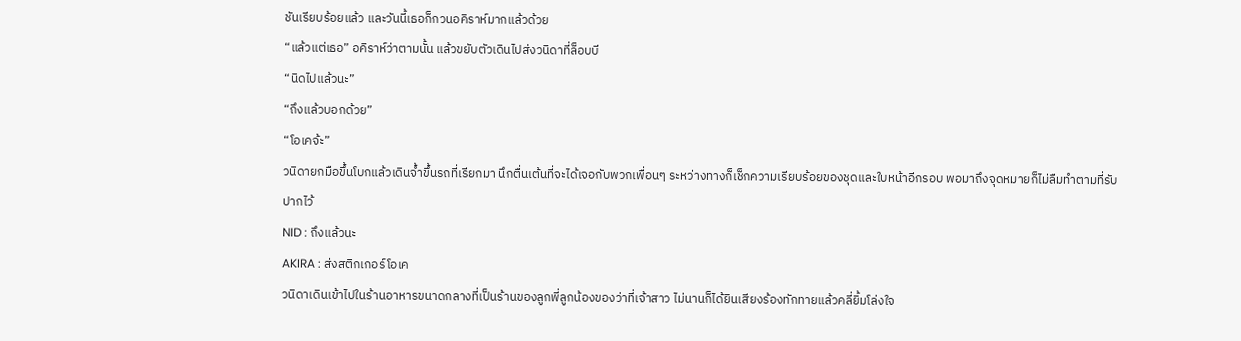ชันเรียบร้อยแล้ว และวันนี้เธอก็กวนอคิราห์มากแล้วด้วย
“แล้วแต่เธอ” อคิราห์ว่าตามนั้น แล้วขยับตัวเดินไปส่งวนิดาที่ล็อบบี
“นิดไปแล้วนะ”
“ถึงแล้วบอกด้วย”
“โอเคจ้ะ”
วนิดายกมือขึ้นโบกแล้วเดินจ้ำขึ้นรถที่เรียกมา นึกตื่นเต้นที่จะได้เจอกับพวกเพื่อนๆ ระหว่างทางก็เช็กความเรียบร้อยของชุดและใบหน้าอีกรอบ พอมาถึงจุดหมายก็ไม่ลืมทำตามที่รับปากไว้
NID : ถึงแล้วนะ
AKIRA : ส่งสติกเกอร์โอเค
วนิดาเดินเข้าไปในร้านอาหารขนาดกลางที่เป็นร้านของลูกพี่ลูกน้องของว่าที่เจ้าสาว ไม่นานก็ได้ยินเสียงร้องทักทายแล้วคลี่ยิ้มโล่งใจ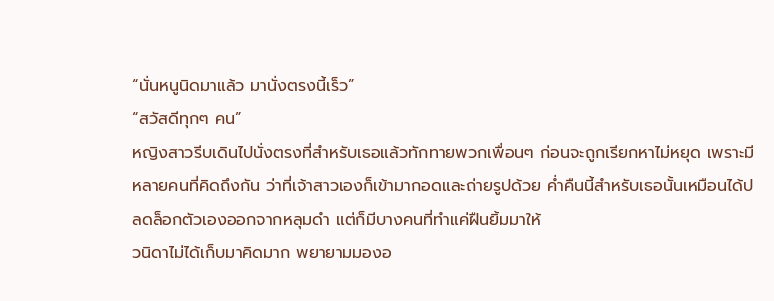“นั่นหนูนิดมาแล้ว มานั่งตรงนี้เร็ว”
“สวัสดีทุกๆ คน”
หญิงสาวรีบเดินไปนั่งตรงที่สำหรับเธอแล้วทักทายพวกเพื่อนๆ ก่อนจะถูกเรียกหาไม่หยุด เพราะมีหลายคนที่คิดถึงกัน ว่าที่เจ้าสาวเองก็เข้ามากอดและถ่ายรูปด้วย ค่ำคืนนี้สำหรับเธอนั้นเหมือนได้ปลดล็อกตัวเองออกจากหลุมดำ แต่ก็มีบางคนที่ทำแค่ฝืนยิ้มมาให้
วนิดาไม่ได้เก็บมาคิดมาก พยายามมองอ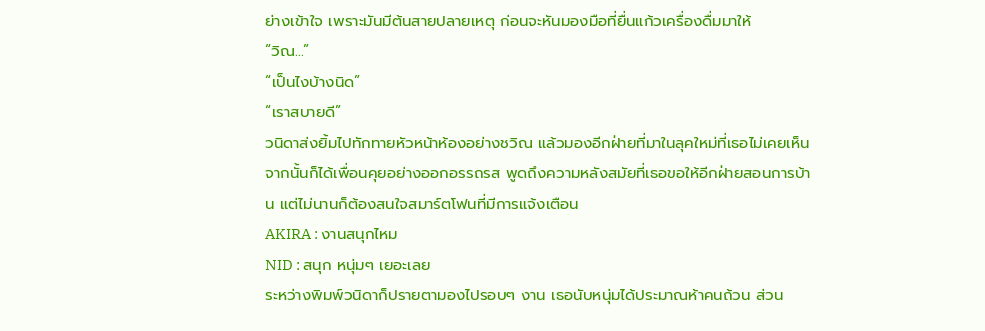ย่างเข้าใจ เพราะมันมีต้นสายปลายเหตุ ก่อนจะหันมองมือที่ยื่นแก้วเครื่องดื่มมาให้
“วิณ...”
“เป็นไงบ้างนิด”
“เราสบายดี”
วนิดาส่งยิ้มไปทักทายหัวหน้าห้องอย่างชวิณ แล้วมองอีกฝ่ายที่มาในลุคใหม่ที่เธอไม่เคยเห็น จากนั้นก็ได้เพื่อนคุยอย่างออกอรรถรส พูดถึงความหลังสมัยที่เธอขอให้อีกฝ่ายสอนการบ้าน แต่ไม่นานก็ต้องสนใจสมาร์ตโฟนที่มีการแจ้งเตือน
AKIRA : งานสนุกไหม
NID : สนุก หนุ่มๆ เยอะเลย
ระหว่างพิมพ์วนิดาก็ปรายตามองไปรอบๆ งาน เธอนับหนุ่มได้ประมาณห้าคนถ้วน ส่วน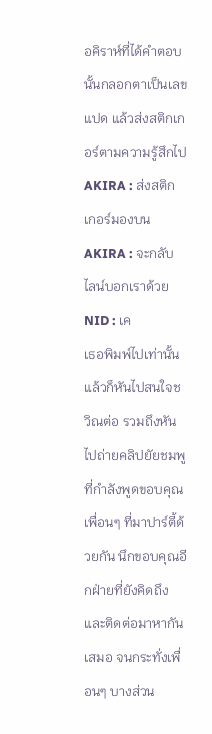อคิราห์ที่ได้คำตอบนั้นกลอกตาเป็นเลขแปด แล้วส่งสติกเกอร์ตามความรู้สึกไป
AKIRA : ส่งสติกเกอร์มองบน
AKIRA : จะกลับไลน์บอกเราด้วย
NID : เค
เธอพิมพ์ไปเท่านั้นแล้วก็หันไปสนใจชวิณต่อ รวมถึงหันไปถ่ายคลิปยัยชมพูที่กำลังพูดขอบคุณเพื่อนๆ ที่มาปาร์ตี้ด้วยกัน นึกขอบคุณอีกฝ่ายที่ยังคิดถึงและติดต่อมาหากันเสมอ จนกระทั่งเพื่อนๆ บางส่วน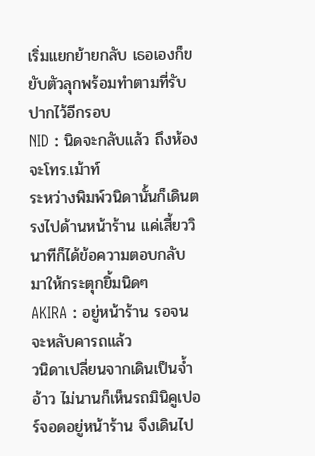เริ่มแยกย้ายกลับ เธอเองก็ขยับตัวลุกพร้อมทำตามที่รับปากไว้อีกรอบ
NID : นิดจะกลับแล้ว ถึงห้องจะโทร.เม้าท์
ระหว่างพิมพ์วนิดานั้นก็เดินตรงไปด้านหน้าร้าน แค่เสี้ยววินาทีก็ได้ข้อความตอบกลับมาให้กระตุกยิ้มนิดๆ
AKIRA : อยู่หน้าร้าน รอจนจะหลับคารถแล้ว
วนิดาเปลี่ยนจากเดินเป็นจ้ำอ้าว ไม่นานก็เห็นรถมินิคูเปอร์จอดอยู่หน้าร้าน จึงเดินไป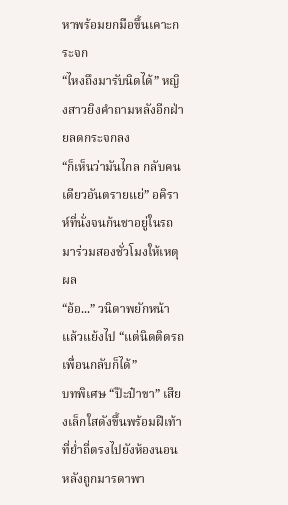หาพร้อมยกมือขึ้นเคาะกระจก
“ไหงถึงมารับนิดได้” หญิงสาวยิงคำถามหลังอีกฝ่ายลดกระจกลง
“ก็เห็นว่ามันไกล กลับคนเดียวอันตรายแย่” อคิราห์ที่นั่งจนก้นชาอยู่ในรถมาร่วมสองชั่วโมงให้เหตุผล
“อ้อ...” วนิดาพยักหน้า แล้วแย้งไป “แต่นิดติดรถเพื่อนกลับก็ได้”
บทพิเศษ “ป๊ะป๋าขา” เสียงเล็กใสดังขึ้นพร้อมฝีเท้าที่ย่ำถี่ตรงไปยังห้องนอน หลังถูกมารดาพา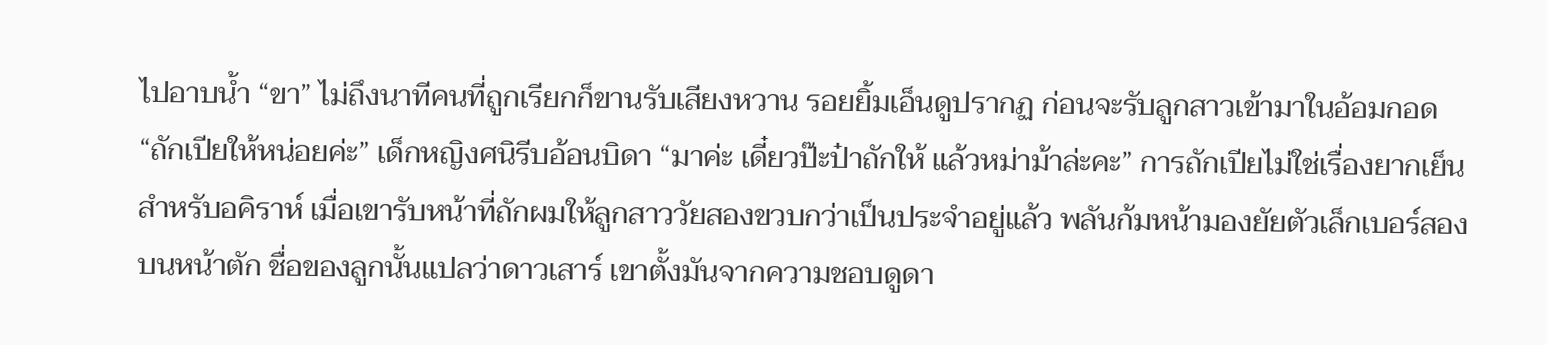ไปอาบน้ำ “ขา” ไม่ถึงนาทีคนที่ถูกเรียกก็ขานรับเสียงหวาน รอยยิ้มเอ็นดูปรากฏ ก่อนจะรับลูกสาวเข้ามาในอ้อมกอด “ถักเปียให้หน่อยค่ะ” เด็กหญิงศนิรีบอ้อนบิดา “มาค่ะ เดี๋ยวป๊ะป๋าถักให้ แล้วหม่าม้าล่ะคะ” การถักเปียไม่ใช่เรื่องยากเย็นสำหรับอคิราห์ เมื่อเขารับหน้าที่ถักผมให้ลูกสาววัยสองขวบกว่าเป็นประจำอยู่แล้ว พลันก้มหน้ามองยัยตัวเล็กเบอร์สองบนหน้าตัก ชื่อของลูกนั้นแปลว่าดาวเสาร์ เขาตั้งมันจากความชอบดูดา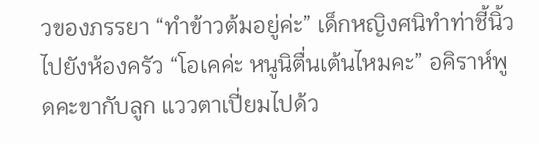วของภรรยา “ทำข้าวต้มอยู่ค่ะ” เด็กหญิงศนิทำท่าชี้นิ้วไปยังห้องครัว “โอเคค่ะ หนูนิตื่นเต้นไหมคะ” อคิราห์พูดคะขากับลูก แววตาเปี่ยมไปด้ว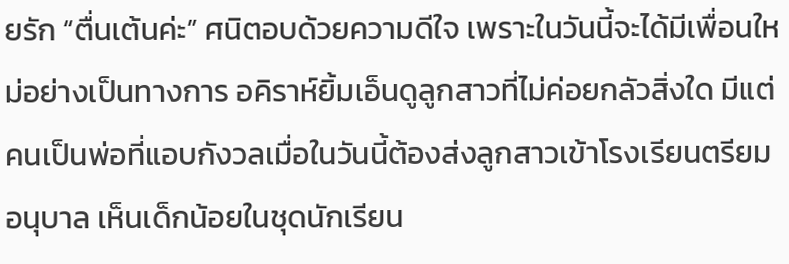ยรัก “ตื่นเต้นค่ะ” ศนิตอบด้วยความดีใจ เพราะในวันนี้จะได้มีเพื่อนใหม่อย่างเป็นทางการ อคิราห์ยิ้มเอ็นดูลูกสาวที่ไม่ค่อยกลัวสิ่งใด มีแต่คนเป็นพ่อที่แอบกังวลเมื่อในวันนี้ต้องส่งลูกสาวเข้าโรงเรียนตรียมอนุบาล เห็นเด็กน้อยในชุดนักเรียน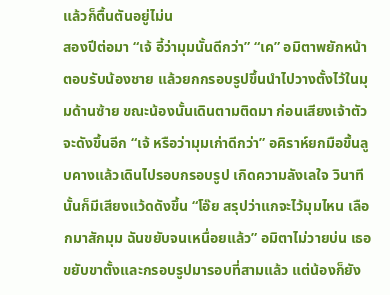แล้วก็ตื้นตันอยู่ไม่น
สองปีต่อมา “เจ้ อี้ว่ามุมนั้นดีกว่า” “เค” อมิตาพยักหน้าตอบรับน้องชาย แล้วยกกรอบรูปขึ้นนำไปวางตั้งไว้ในมุมด้านซ้าย ขณะน้องนั้นเดินตามติดมา ก่อนเสียงเจ้าตัวจะดังขึ้นอีก “เจ้ หรือว่ามุมเก่าดีกว่า” อคิราห์ยกมือขึ้นลูบคางแล้วเดินไปรอบกรอบรูป เกิดความลังเลใจ วินาทีนั้นก็มีเสียงแว้ดดังขึ้น “โอ๊ย สรุปว่าแกจะไว้มุมไหน เลือกมาสักมุม ฉันขยับจนเหนื่อยแล้ว” อมิตาไม่วายบ่น เธอขยับขาตั้งและกรอบรูปมารอบที่สามแล้ว แต่น้องก็ยัง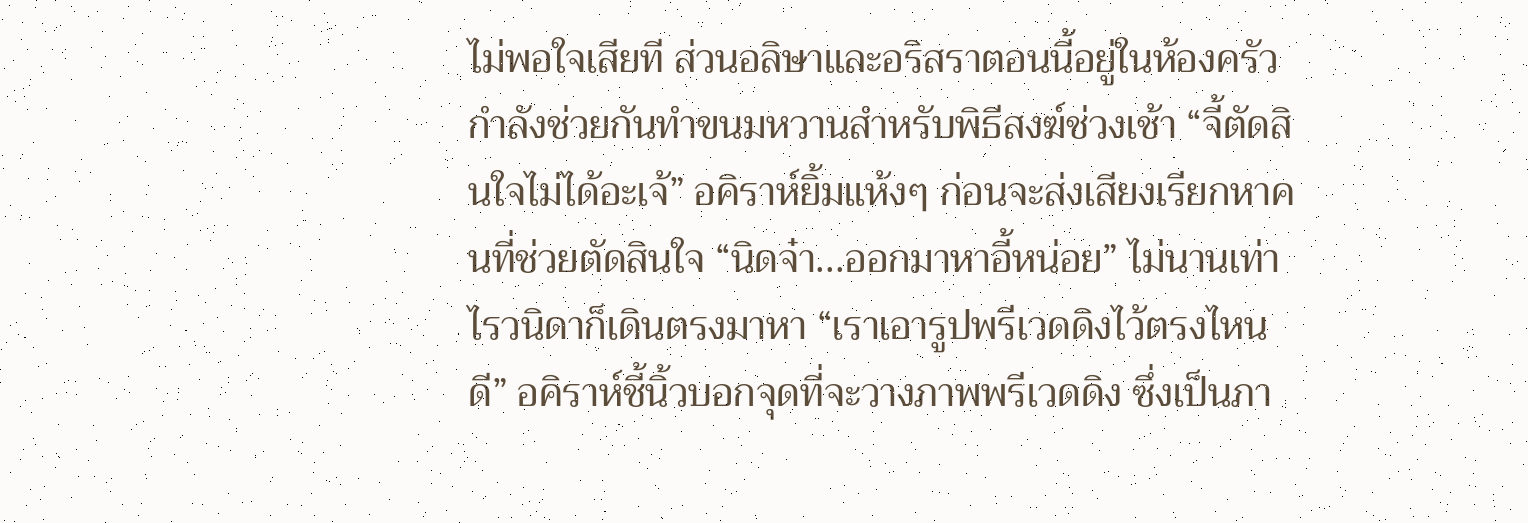ไม่พอใจเสียที ส่วนอลิษาและอริสราตอนนี้อยู่ในห้องครัว กำลังช่วยกันทำขนมหวานสำหรับพิธีสงฆ์ช่วงเช้า “จี้ตัดสินใจไม่ได้อะเจ้” อคิราห์ยิ้มแห้งๆ ก่อนจะส่งเสียงเรียกหาคนที่ช่วยตัดสินใจ “นิดจ๋า...ออกมาหาอี้หน่อย” ไม่นานเท่าไรวนิดาก็เดินตรงมาหา “เราเอารูปพรีเวดดิงไว้ตรงไหนดี” อคิราห์ชี้นิ้วบอกจุดที่จะวางภาพพรีเวดดิง ซึ่งเป็นภา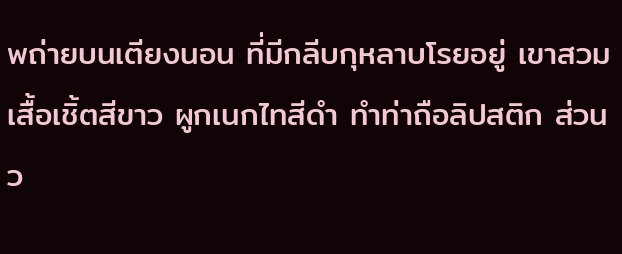พถ่ายบนเตียงนอน ที่มีกลีบกุหลาบโรยอยู่ เขาสวมเสื้อเชิ้ตสีขาว ผูกเนกไทสีดำ ทำท่าถือลิปสติก ส่วนว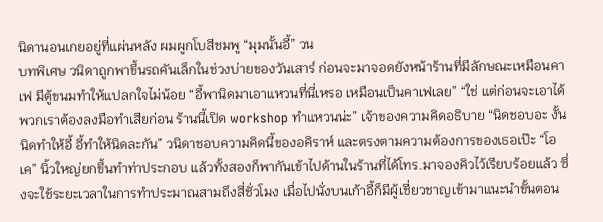นิดานอนเกยอยู่ที่แผ่นหลัง ผมผูกโบสีชมพู “มุมนั้นอี้” วน
บทพิเศษ วนิดาถูกพาขึ้นรถคันเล็กในช่วงบ่ายของวันเสาร์ ก่อนจะมาจอดยังหน้าร้านที่มีลักษณะเหมือนคาเฟ มีตู้ขนมทำให้แปลกใจไม่น้อย “อี้พานิดมาเอาแหวนที่นี่เหรอ เหมือนเป็นคาเฟเลย” “ใช่ แต่ก่อนจะเอาได้ พวกเราต้องลงมือทำเสียก่อน ร้านนี้เปิด workshop ทำแหวนน่ะ” เจ้าของความคิดอธิบาย “นิดชอบอะ งั้นนิดทำให้อี้ อี้ทำให้นิดละกัน” วนิดาชอบความคิดนี้ของอคิราห์ และตรงตามความต้องการของเธอเป๊ะ “โอเค” นิ้วใหญ่ยกขึ้นทำท่าประกอบ แล้วทั้งสองก็พากันเข้าไปด้านในร้านที่ได้โทร.มาจองคิวไว้เรียบร้อยแล้ว ซึ่งจะใช้ระยะเวลาในการทำประมาณสามถึงสี่ชั่วโมง เมื่อไปนั่งบนเก้าอี้ก็มีผู้เชี่ยวชาญเข้ามาแนะนำขั้นตอน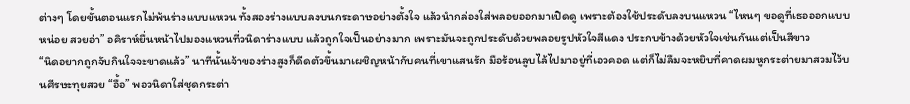ต่างๆ โดยขั้นตอนแรกไม่พ้นร่างแบบแหวน ทั้งสองร่างแบบลงบนกระดาษอย่างตั้งใจ แล้วนำกล่องใส่พลอยออกมาเปิดดู เพราะต้องใช้ประดับลงบนแหวน “ไหนๆ ขอดูที่เธอออกแบบหน่อย สวยอ่า” อคิราห์ยื่นหน้าไปมองแหวนที่วนิดาร่างแบบ แล้วถูกใจเป็นอย่างมาก เพราะมันจะถูกประดับด้วยพลอยรูปหัวใจสีแดง ประกบข้างด้วยหัวใจเช่นกันแต่เป็นสีขาว
“นิดอยากถูกจับกินใจจะขาดแล้ว” นาทีนั้นเจ้าของร่างสูงก็ดีดตัวขึ้นมาเผชิญหน้ากับคนที่เขาแสนรัก มือร้อนลูบไล้ไปมาอยู่ที่เอวคอด แต่ก็ไม่ลืมจะหยิบที่คาดผมหูกระต่ายมาสวมไว้บนศีรษะทุยสวย “อื้อ” พอวนิดาใส่ชุดกระต่า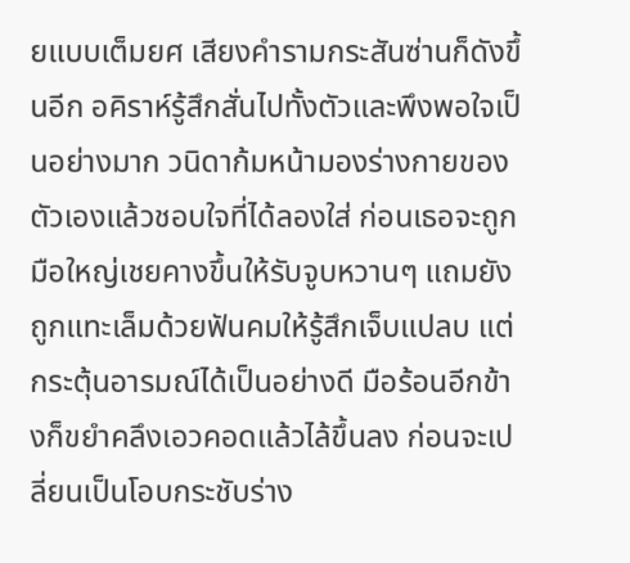ยแบบเต็มยศ เสียงคำรามกระสันซ่านก็ดังขึ้นอีก อคิราห์รู้สึกสั่นไปทั้งตัวและพึงพอใจเป็นอย่างมาก วนิดาก้มหน้ามองร่างกายของตัวเองแล้วชอบใจที่ได้ลองใส่ ก่อนเธอจะถูกมือใหญ่เชยคางขึ้นให้รับจูบหวานๆ แถมยังถูกแทะเล็มด้วยฟันคมให้รู้สึกเจ็บแปลบ แต่กระตุ้นอารมณ์ได้เป็นอย่างดี มือร้อนอีกข้างก็ขยำคลึงเอวคอดแล้วไล้ขึ้นลง ก่อนจะเปลี่ยนเป็นโอบกระชับร่าง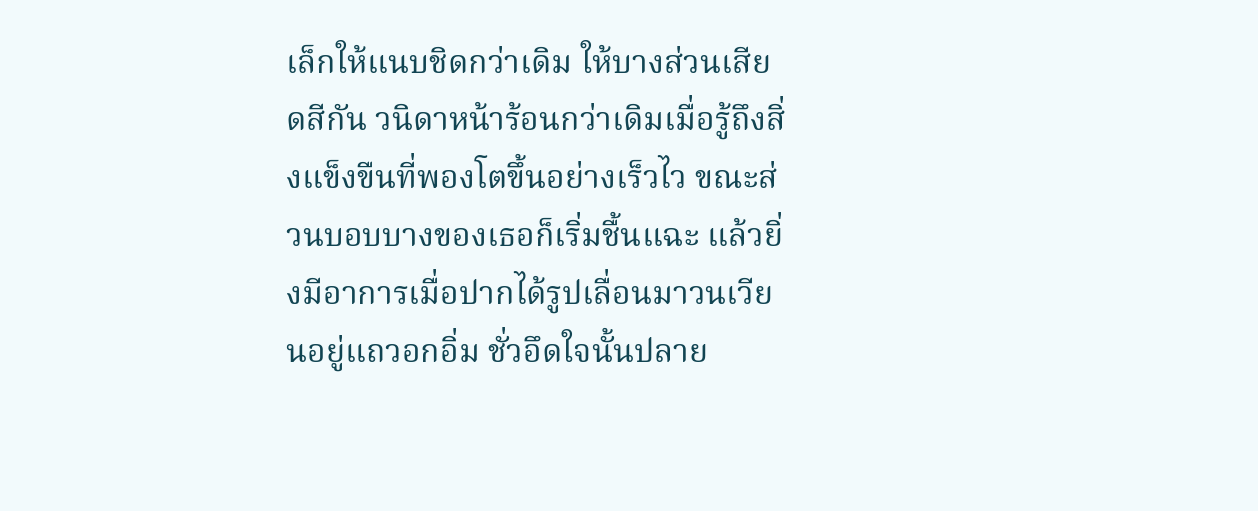เล็กให้แนบชิดกว่าเดิม ให้บางส่วนเสียดสีกัน วนิดาหน้าร้อนกว่าเดิมเมื่อรู้ถึงสิ่งแข็งขืนที่พองโตขึ้นอย่างเร็วไว ขณะส่วนบอบบางของเธอก็เริ่มชื้นแฉะ แล้วยิ่งมีอาการเมื่อปากได้รูปเลื่อนมาวนเวียนอยู่แถวอกอิ่ม ชั่วอึดใจนั้นปลาย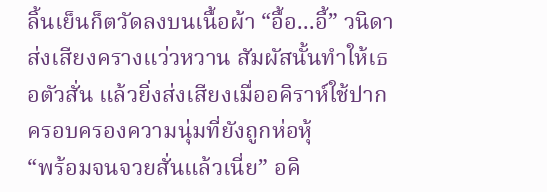ลิ้นเย็นก็ตวัดลงบนเนื้อผ้า “อื้อ...อี้” วนิดาส่งเสียงครางแว่วหวาน สัมผัสนั้นทำให้เธอตัวสั่น แล้วยิ่งส่งเสียงเมื่ออคิราห์ใช้ปากครอบครองความนุ่มที่ยังถูกห่อหุ้
“พร้อมจนจวยสั่นแล้วเนี่ย” อคิ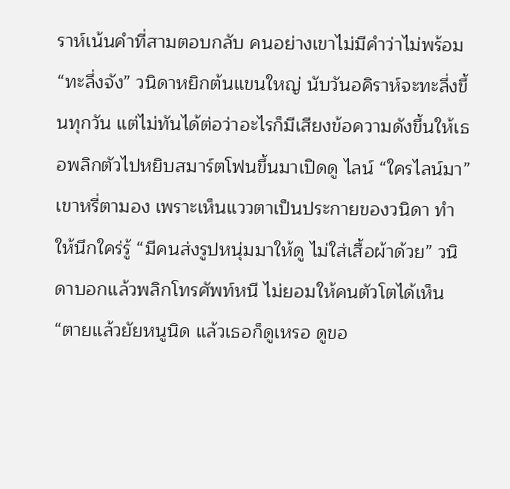ราห์เน้นคำที่สามตอบกลับ คนอย่างเขาไม่มีคำว่าไม่พร้อม “ทะลึ่งจัง” วนิดาหยิกต้นแขนใหญ่ นับวันอคิราห์จะทะลึ่งขึ้นทุกวัน แต่ไม่ทันได้ต่อว่าอะไรก็มีเสียงข้อความดังขึ้นให้เธอพลิกตัวไปหยิบสมาร์ตโฟนขึ้นมาเปิดดู ไลน์ “ใครไลน์มา” เขาหรี่ตามอง เพราะเห็นแววตาเป็นประกายของวนิดา ทำให้นึกใคร่รู้ “มีคนส่งรูปหนุ่มมาให้ดู ไม่ใส่เสื้อผ้าด้วย” วนิดาบอกแล้วพลิกโทรศัพท์หนี ไม่ยอมให้คนตัวโตได้เห็น “ตายแล้วยัยหนูนิด แล้วเธอก็ดูเหรอ ดูขอ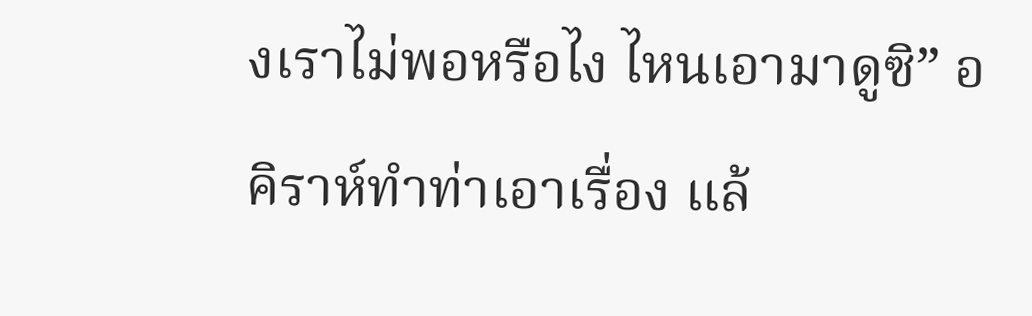งเราไม่พอหรือไง ไหนเอามาดูซิ” อคิราห์ทำท่าเอาเรื่อง แล้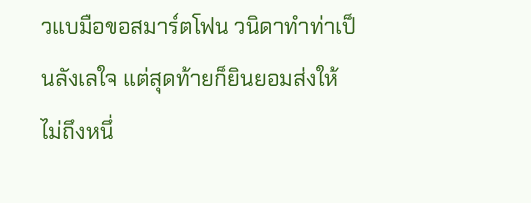วแบมือขอสมาร์ตโฟน วนิดาทำท่าเป็นลังเลใจ แต่สุดท้ายก็ยินยอมส่งให้ ไม่ถึงหนึ่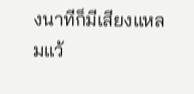งนาทีก็มีเสียงแหลมแว้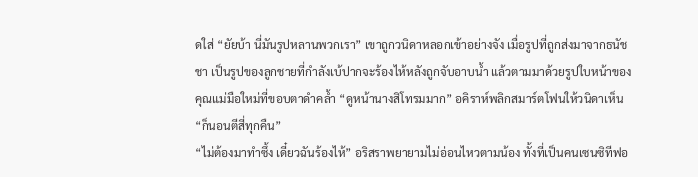ดใส่ “ยัยบ้า นี่มันรูปหลานพวกเรา” เขาถูกวนิดาหลอกเข้าอย่างจัง เมื่อรูปที่ถูกส่งมาจากธนัชชา เป็นรูปของลูกชายที่กำลังเบ้ปากจะร้องไห้หลังถูกจับอาบน้ำ แล้วตามมาด้วยรูปใบหน้าของคุณแม่มือใหม่ที่ขอบตาดำคล้ำ “ดูหน้านางสิโทรมมาก” อคิราห์พลิกสมาร์ตโฟนให้วนิดาเห็น “ก็นอนตีสี่ทุกคืน”
“ไม่ต้องมาทำซึ้ง เดี๋ยวฉันร้องไห้” อริสราพยายามไม่อ่อนไหวตามน้อง ทั้งที่เป็นคนเซนซิทีฟอ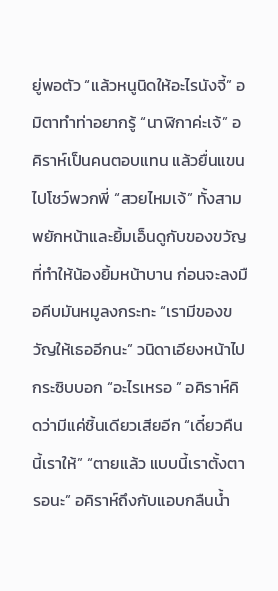ยู่พอตัว “แล้วหนูนิดให้อะไรนังจี้” อมิตาทำท่าอยากรู้ “นาฬิกาค่ะเจ้” อคิราห์เป็นคนตอบแทน แล้วยื่นแขนไปโชว์พวกพี่ “สวยไหมเจ้” ทั้งสามพยักหน้าและยิ้มเอ็นดูกับของขวัญที่ทำให้น้องยิ้มหน้าบาน ก่อนจะลงมือคีบมันหมูลงกระทะ “เรามีของขวัญให้เธออีกนะ” วนิดาเอียงหน้าไปกระซิบบอก “อะไรเหรอ ” อคิราห์คิดว่ามีแค่ชิ้นเดียวเสียอีก “เดี๋ยวคืนนี้เราให้” “ตายแล้ว แบบนี้เราตั้งตารอนะ” อคิราห์ถึงกับแอบกลืนน้ำ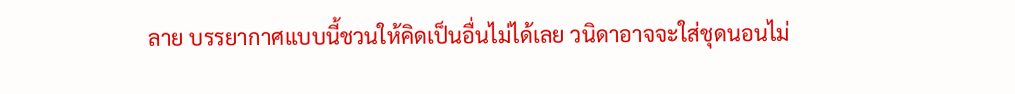ลาย บรรยากาศแบบนี้ชวนให้คิดเป็นอื่นไม่ได้เลย วนิดาอาจจะใส่ชุดนอนไม่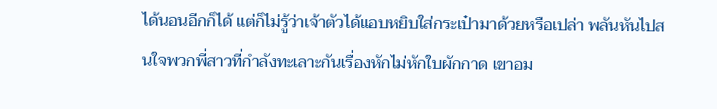ได้นอนอีกก็ได้ แต่ก็ไม่รู้ว่าเจ้าตัวได้แอบหยิบใส่กระเป๋ามาด้วยหรือเปล่า พลันหันไปสนใจพวกพี่สาวที่กำลังทะเลาะกันเรื่องหักไม่หักใบผักกาด เขาอม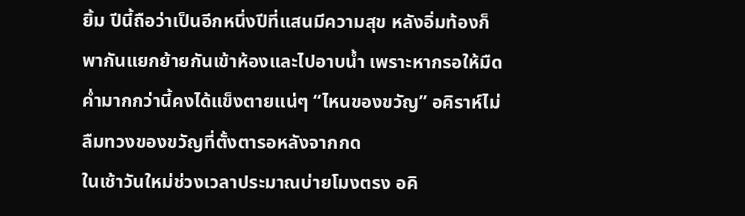ยิ้ม ปีนี้ถือว่าเป็นอีกหนึ่งปีที่แสนมีความสุข หลังอิ่มท้องก็พากันแยกย้ายกันเข้าห้องและไปอาบน้ำ เพราะหากรอให้มืดค่ำมากกว่านี้คงได้แข็งตายแน่ๆ “ไหนของขวัญ” อคิราห์ไม่ลืมทวงของขวัญที่ตั้งตารอหลังจากกด
ในเช้าวันใหม่ช่วงเวลาประมาณบ่ายโมงตรง อคิ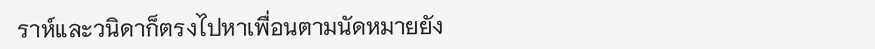ราห์และวนิดาก็ตรงไปหาเพื่อนตามนัดหมายยัง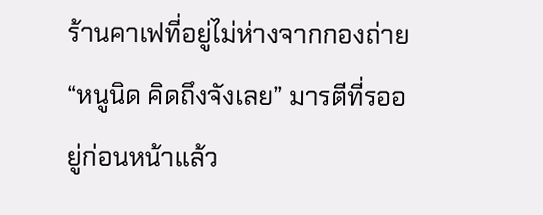ร้านคาเฟที่อยู่ไม่ห่างจากกองถ่าย “หนูนิด คิดถึงจังเลย” มารตีที่รออยู่ก่อนหน้าแล้ว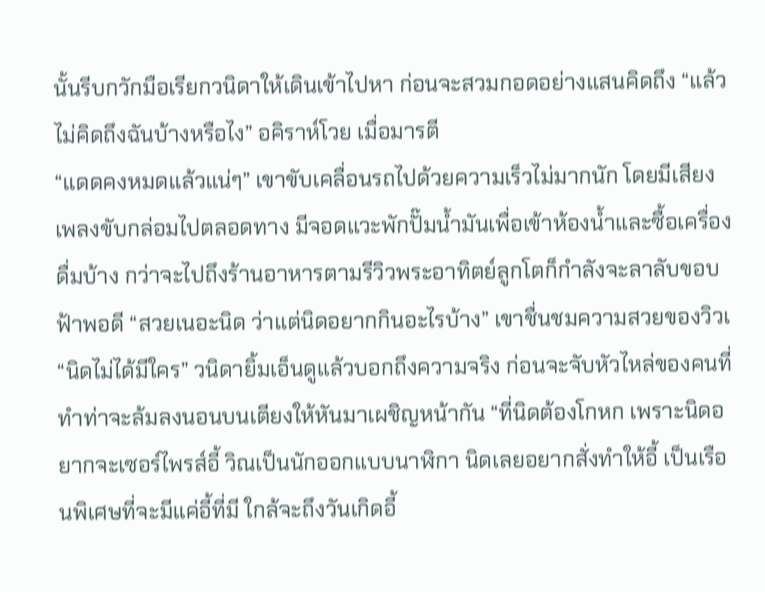นั้นรีบกวักมือเรียกวนิดาให้เดินเข้าไปหา ก่อนจะสวมกอดอย่างแสนคิดถึง “แล้วไม่คิดถึงฉันบ้างหรือไง” อคิราห์โวย เมื่อมารตี
“แดดคงหมดแล้วแน่ๆ” เขาขับเคลื่อนรถไปด้วยความเร็วไม่มากนัก โดยมีเสียงเพลงขับกล่อมไปตลอดทาง มีจอดแวะพักปั๊มน้ำมันเพื่อเข้าห้องน้ำและซื้อเครื่องดื่มบ้าง กว่าจะไปถึงร้านอาหารตามรีวิวพระอาทิตย์ลูกโตก็กำลังจะลาลับขอบฟ้าพอดี “สวยเนอะนิด ว่าแต่นิดอยากกินอะไรบ้าง” เขาชื่นชมความสวยของวิวเ
“นิดไม่ได้มีใคร” วนิดายิ้มเอ็นดูแล้วบอกถึงความจริง ก่อนจะจับหัวไหล่ของคนที่ทำท่าจะล้มลงนอนบนเตียงให้หันมาเผชิญหน้ากัน “ที่นิดต้องโกหก เพราะนิดอยากจะเซอร์ไพรส์อี้ วิณเป็นนักออกแบบนาฬิกา นิดเลยอยากสั่งทำให้อี้ เป็นเรือนพิเศษที่จะมีแค่อี้ที่มี ใกล้จะถึงวันเกิดอี้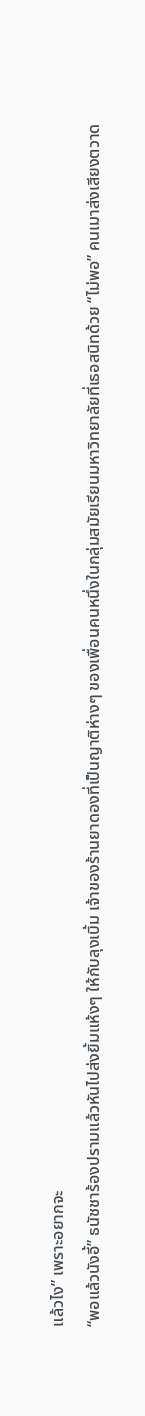แล้วไง” เพราะอยากจะ
“พอแล้วนังอี้” ธนัชชาร้องปรามแล้วหันไปส่งยิ้มแห้งๆ ให้กับลุงเบิ้ม เจ้าของร้านยาดองที่เป็นญาติห่างๆ ของเพื่อนคนหนึ่งในกลุ่มสมัยเรียนมหาวิทยาลัยที่เธอสนิทด้วย “ไม่พอ” คนเมาส่งเสียงตวาด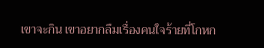เขาจะกิน เขาอยากลืมเรื่องคนใจร้ายที่โกหก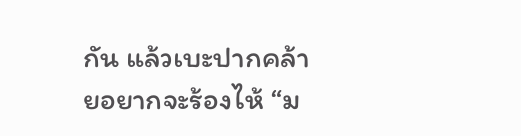กัน แล้วเบะปากคล้ายอยากจะร้องไห้ “ม